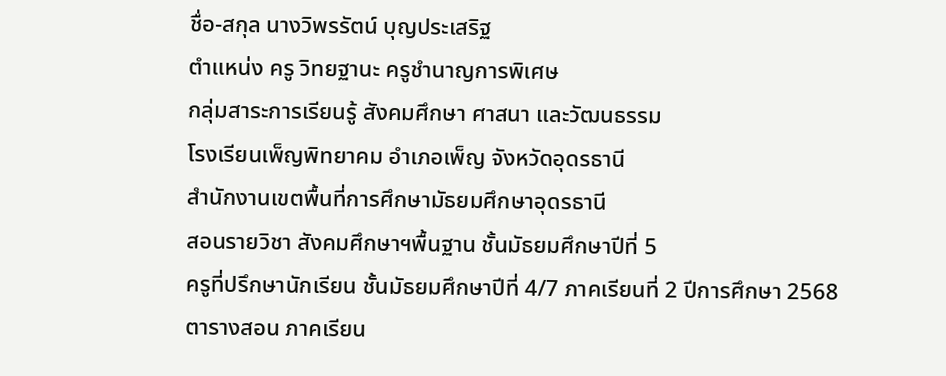ชื่อ-สกุล นางวิพรรัตน์ บุญประเสริฐ
ตำแหน่ง ครู วิทยฐานะ ครูชำนาญการพิเศษ
กลุ่มสาระการเรียนรู้ สังคมศึกษา ศาสนา และวัฒนธรรม
โรงเรียนเพ็ญพิทยาคม อำเภอเพ็ญ จังหวัดอุดรธานี
สำนักงานเขตพื้นที่การศึกษามัธยมศึกษาอุดรธานี
สอนรายวิชา สังคมศึกษาฯพื้นฐาน ชั้นมัธยมศึกษาปีที่ 5
ครูที่ปรึกษานักเรียน ชั้นมัธยมศึกษาปีที่ 4/7 ภาคเรียนที่ 2 ปีการศึกษา 2568
ตารางสอน ภาคเรียน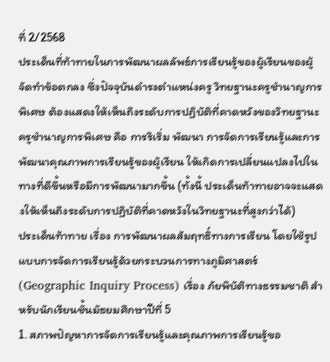ที่ 2/2568
ประเด็นที่ท้าทายในการพัฒนาผลลัพธ์การเรียนรู้ของผู้เรียนของผู้จัดทำข้อตกลง ซึ่งปัจจุบันดำรงตำแหน่งครู วิทยฐานะครูชำนาญการพิเศษ ต้องแสดงให้เห็นถึงระดับการปฏิบัติที่คาดหวังของวิทยฐานะครูชำนาญการพิเศษ คือ การริเริ่ม พัฒนา การจัดการเรียนรู้และการพัฒนาคุณภาพการเรียนรู้ของผู้เรียน ให้เกิดการเปลี่ยนแปลงไปในทางที่ดีขึ้นหรือมีการพัฒนามากขึ้น (ทั้งนี้ ประเด็นท้าทายอาจจะแสดงให้เห็นถึงระดับการปฏิบัติที่คาดหวังในวิทยฐานะที่สูงกว่าได้)
ประเด็นท้าทาย เรื่อง การพัฒนาผลสัมฤทธิ์ทางการเรียน โดยใช้รูปแบบการจัดการเรียนรู้ด้วยกระบวนการทางภูมิศาสตร์ (Geographic Inquiry Process) เรื่อง ภัยพิบัติทางธรรมชาติ สำหรับนักเรียนชั้นมัธยมศึกษาปีที่ 5
1. สภาพปัญหาการจัดการเรียนรู้และคุณภาพการเรียนรู้ขอ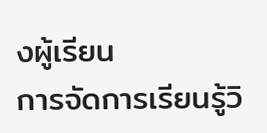งผู้เรียน
การจัดการเรียนรู้วิ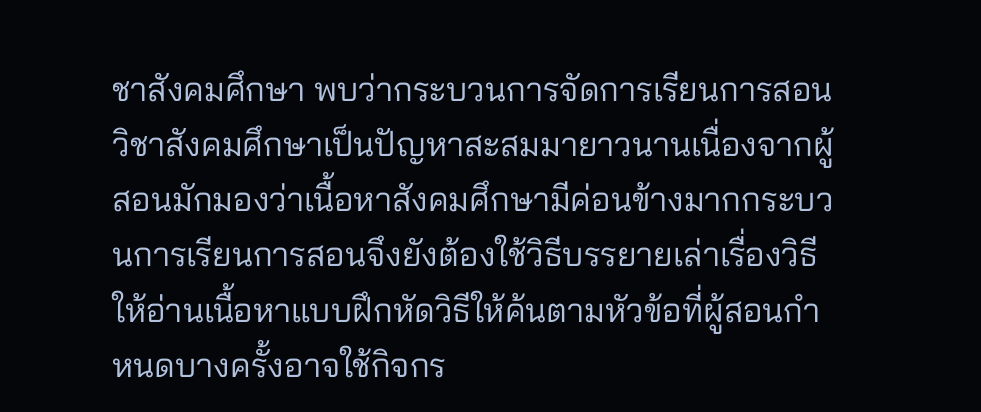ชาสังคมศึกษา พบว่ากระบวนการจัดการเรียนการสอนวิชาสังคมศึกษาเป็นปัญหาสะสมมายาวนานเนื่องจากผู้สอนมักมองว่าเนื้อหาสังคมศึกษามีค่อนข้างมากกระบวนการเรียนการสอนจึงยังต้องใช้วิธีบรรยายเล่าเรื่องวิธีให้อ่านเนื้อหาแบบฝึกหัดวิธีให้ค้นตามหัวข้อที่ผู้สอนกำหนดบางครั้งอาจใช้กิจกร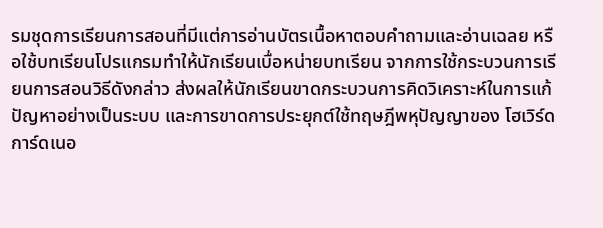รมชุดการเรียนการสอนที่มีแต่การอ่านบัตรเนื้อหาตอบคำถามและอ่านเฉลย หรือใช้บทเรียนโปรแกรมทำให้นักเรียนเบื่อหน่ายบทเรียน จากการใช้กระบวนการเรียนการสอนวิธีดังกล่าว ส่งผลให้นักเรียนขาดกระบวนการคิดวิเคราะห์ในการแก้ปัญหาอย่างเป็นระบบ และการขาดการประยุกต์ใช้ทฤษฎีพหุปัญญาของ โฮเวิร์ด การ์ดเนอ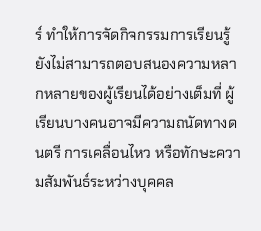ร์ ทำให้การจัดกิจกรรมการเรียนรู้ยังไม่สามารถตอบสนองความหลากหลายของผู้เรียนได้อย่างเต็มที่ ผู้เรียนบางคนอาจมีความถนัดทางดนตรี การเคลื่อนไหว หรือทักษะความสัมพันธ์ระหว่างบุคคล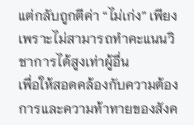แต่กลับถูกตีค่า “ไม่เก่ง” เพียงเพราะไม่สามารถทำคะแนนวิชาการได้สูงเท่าผู้อื่น
เพื่อให้สอดคล้องกับความต้องการและความท้าทายของสังค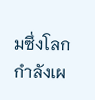มซึ่งโลกกำลังเผ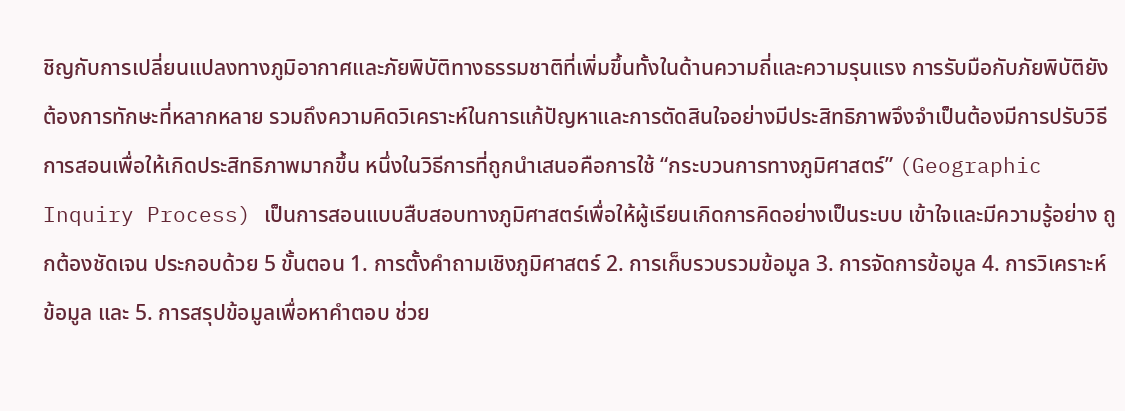ชิญกับการเปลี่ยนแปลงทางภูมิอากาศและภัยพิบัติทางธรรมชาติที่เพิ่มขึ้นทั้งในด้านความถี่และความรุนแรง การรับมือกับภัยพิบัติยังต้องการทักษะที่หลากหลาย รวมถึงความคิดวิเคราะห์ในการแก้ปัญหาและการตัดสินใจอย่างมีประสิทธิภาพจึงจำเป็นต้องมีการปรับวิธีการสอนเพื่อให้เกิดประสิทธิภาพมากขึ้น หนึ่งในวิธีการที่ถูกนำเสนอคือการใช้ “กระบวนการทางภูมิศาสตร์” (Geographic Inquiry Process) เป็นการสอนแบบสืบสอบทางภูมิศาสตร์เพื่อให้ผู้เรียนเกิดการคิดอย่างเป็นระบบ เข้าใจและมีความรู้อย่าง ถูกต้องชัดเจน ประกอบด้วย 5 ขั้นตอน 1. การตั้งคำถามเชิงภูมิศาสตร์ 2. การเก็บรวบรวมข้อมูล 3. การจัดการข้อมูล 4. การวิเคราะห์ข้อมูล และ 5. การสรุปข้อมูลเพื่อหาคำตอบ ช่วย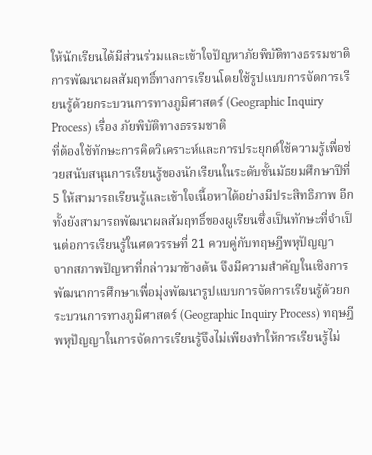ให้นักเรียนได้มีส่วนร่วมและเข้าใจปัญหาภัยพิบัติทางธรรมชาติ
การพัฒนาผลสัมฤทธิ์ทางการเรียนโดยใช้รูปแบบการจัดการเรียนรู้ด้วยกระบวนการทางภูมิศาสตร์ (Geographic Inquiry Process) เรื่อง ภัยพิบัติทางธรรมชาติ
ที่ต้องใช้ทักษะการคิดวิเคราะห์และการประยุกต์ใช้ความรู้เพื่อช่วยสนับสนุนการเรียนรู้ของนักเรียนในระดับชั้นมัธยมศึกษาปีที่ 5 ให้สามารถเรียนรู้และเข้าใจเนื้อหาได้อย่างมีประสิทธิภาพ อีกทั้งยังสามารถพัฒนาผลสัมฤทธิ์ของผูเรียนซึ่งเป็นทักษะที่จำเป็นต่อการเรียนรู้ในศตวรรษที่ 21 ควบคู่กับทฤษฎีพหุปัญญา
จากสภาพปัญหาที่กล่าวมาข้างต้น จึงมีความสำคัญในเชิงการพัฒนาการศึกษาเพื่อมุ่งพัฒนารูปแบบการจัดการเรียนรู้ด้วยกระบวนการทางภูมิศาสตร์ (Geographic Inquiry Process) ทฤษฎีพหุปัญญาในการจัดการเรียนรู้จึงไม่เพียงทำให้การเรียนรู้ไม่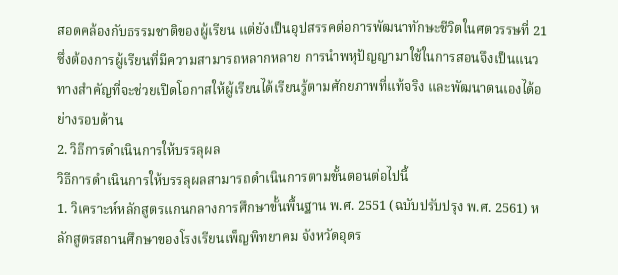สอดคล้องกับธรรมชาติของผู้เรียน แต่ยังเป็นอุปสรรคต่อการพัฒนาทักษะชีวิตในศตวรรษที่ 21 ซึ่งต้องการผู้เรียนที่มีความสามารถหลากหลาย การนำพหุปัญญามาใช้ในการสอนจึงเป็นแนวทางสำคัญที่จะช่วยเปิดโอกาสให้ผู้เรียนได้เรียนรู้ตามศักยภาพที่แท้จริง และพัฒนาตนเองได้อย่างรอบด้าน
2. วิธีการดำเนินการให้บรรลุผล
วิธีการดำเนินการให้บรรลุผลสามารถดำเนินการตามขั้นตอนต่อไปนี้
1. วิเคราะห์หลักสูตรแกนกลางการศึกษาขั้นพื้นฐาน พ.ศ. 2551 (ฉบับปรับปรุง พ.ศ. 2561) หลักสูตรสถานศึกษาของโรงเรียนเพ็ญพิทยาคม จังหวัดอุดร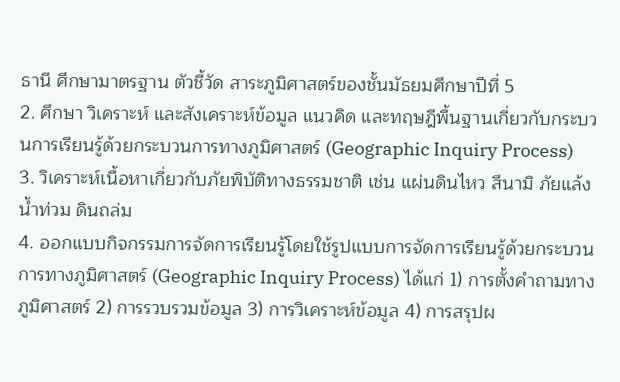ธานี ศึกษามาตรฐาน ตัวชี้วัด สาระภูมิศาสตร์ของชั้นมัธยมศึกษาปีที่ 5
2. ศึกษา วิเคราะห์ และสังเคราะห์ข้อมูล แนวคิด และทฤษฎีพื้นฐานเกี่ยวกับกระบวนการเรียนรู้ด้วยกระบวนการทางภูมิศาสตร์ (Geographic Inquiry Process)
3. วิเคราะห์เนื้อหาเกี่ยวกับภัยพิบัติทางธรรมชาติ เช่น แผ่นดินไหว สึนามิ ภัยแล้ง น้ำท่วม ดินถล่ม
4. ออกแบบกิจกรรมการจัดการเรียนรู้โดยใช้รูปแบบการจัดการเรียนรู้ด้วยกระบวนการทางภูมิศาสตร์ (Geographic Inquiry Process) ได้แก่ 1) การตั้งคำถามทางภูมิศาสตร์ 2) การรวบรวมข้อมูล 3) การวิเคราะห์ข้อมูล 4) การสรุปผ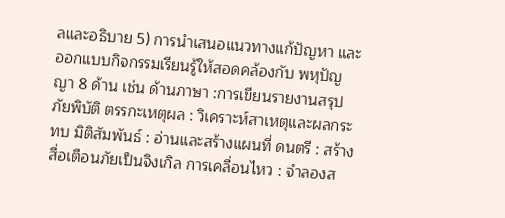ลและอธิบาย 5) การนำเสนอแนวทางแก้ปัญหา และออกแบบกิจกรรมเรียนรู้ให้สอดคล้องกับ พหุปัญญา 8 ด้าน เช่น ด้านภาษา :การเขียนรายงานสรุปภัยพิบัติ ตรรกะเหตุผล : วิเคราะห์สาเหตุและผลกระทบ มิติสัมพันธ์ : อ่านและสร้างแผนที่ ดนตรี : สร้างสื่อเตือนภัยเป็นจิงเกิล การเคลื่อนไหว : จำลองส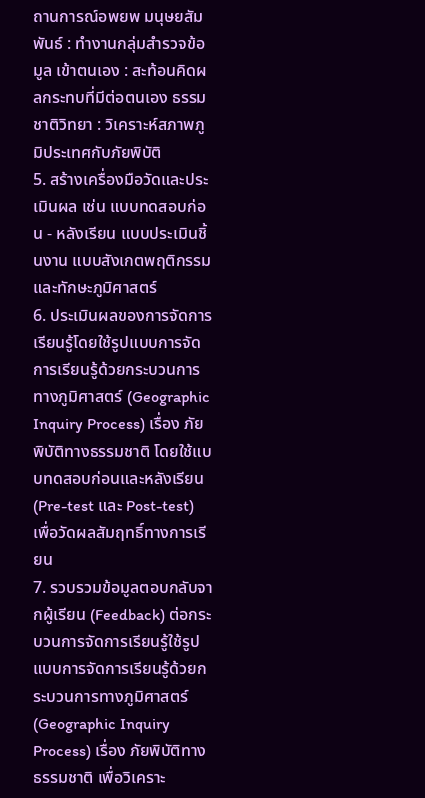ถานการณ์อพยพ มนุษยสัมพันธ์ : ทำงานกลุ่มสำรวจข้อมูล เข้าตนเอง : สะท้อนคิดผลกระทบที่มีต่อตนเอง ธรรมชาติวิทยา : วิเคราะห์สภาพภูมิประเทศกับภัยพิบัติ
5. สร้างเครื่องมือวัดและประเมินผล เช่น แบบทดสอบก่อน - หลังเรียน แบบประเมินชิ้นงาน แบบสังเกตพฤติกรรมและทักษะภูมิศาสตร์
6. ประเมินผลของการจัดการเรียนรู้โดยใช้รูปแบบการจัดการเรียนรู้ด้วยกระบวนการทางภูมิศาสตร์ (Geographic Inquiry Process) เรื่อง ภัยพิบัติทางธรรมชาติ โดยใช้แบบทดสอบก่อนและหลังเรียน (Pre-test และ Post-test) เพื่อวัดผลสัมฤทธิ์ทางการเรียน
7. รวบรวมข้อมูลตอบกลับจากผู้เรียน (Feedback) ต่อกระบวนการจัดการเรียนรู้ใช้รูปแบบการจัดการเรียนรู้ด้วยกระบวนการทางภูมิศาสตร์ (Geographic Inquiry Process) เรื่อง ภัยพิบัติทางธรรมชาติ เพื่อวิเคราะ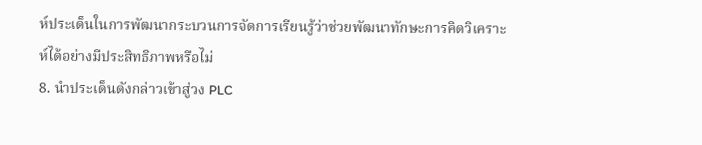ห์ประเด็นในการพัฒนากระบวนการจัดการเรียนรู้ว่าช่วยพัฒนาทักษะการคิดวิเคราะห์ได้อย่างมีประสิทธิภาพหรือไม่
8. นำประเด็นดังกล่าวเข้าสู่วง PLC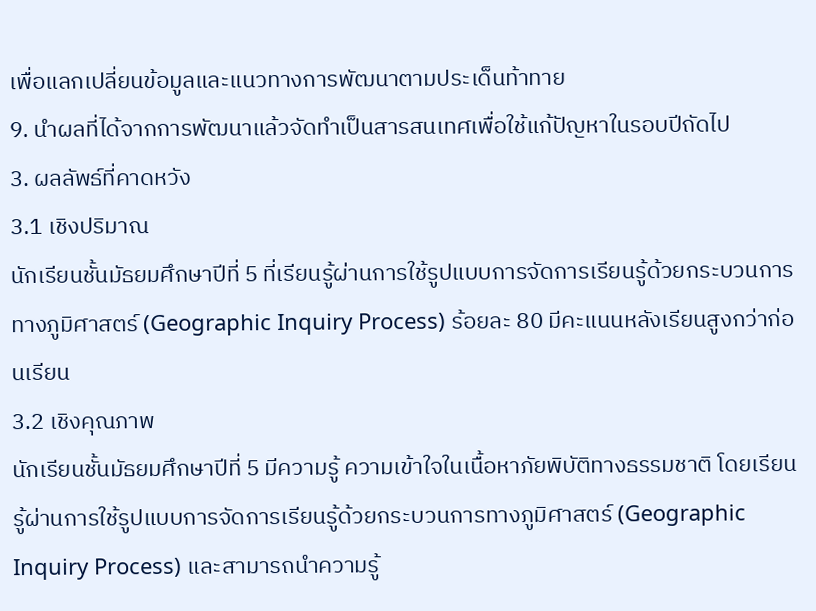เพื่อแลกเปลี่ยนข้อมูลและแนวทางการพัฒนาตามประเด็นท้าทาย
9. นำผลที่ได้จากการพัฒนาแล้วจัดทำเป็นสารสนเทศเพื่อใช้แก้ปัญหาในรอบปีถัดไป
3. ผลลัพธ์ที่คาดหวัง
3.1 เชิงปริมาณ
นักเรียนชั้นมัธยมศึกษาปีที่ 5 ที่เรียนรู้ผ่านการใช้รูปแบบการจัดการเรียนรู้ด้วยกระบวนการทางภูมิศาสตร์ (Geographic Inquiry Process) ร้อยละ 80 มีคะแนนหลังเรียนสูงกว่าก่อนเรียน
3.2 เชิงคุณภาพ
นักเรียนชั้นมัธยมศึกษาปีที่ 5 มีความรู้ ความเข้าใจในเนื้อหาภัยพิบัติทางธรรมชาติ โดยเรียนรู้ผ่านการใช้รูปแบบการจัดการเรียนรู้ด้วยกระบวนการทางภูมิศาสตร์ (Geographic Inquiry Process) และสามารถนำความรู้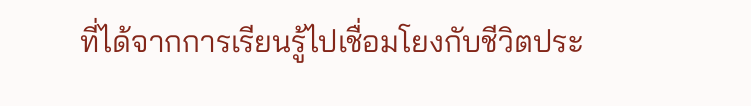ที่ได้จากการเรียนรู้ไปเชื่อมโยงกับชีวิตประ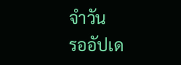จำวัน
รออัปเด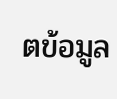ตข้อมูล